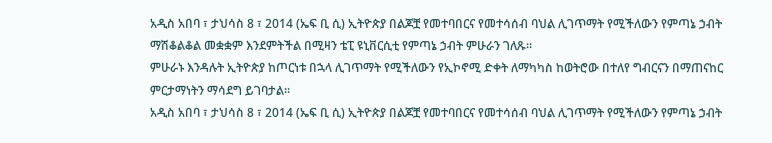አዲስ አበባ ፣ ታህሳስ 8 ፣ 2014 (ኤፍ ቢ ሲ) ኢትዮጵያ በልጆቿ የመተባበርና የመተሳሰብ ባህል ሊገጥማት የሚችለውን የምጣኔ ኃብት ማሽቆልቆል መቋቋም እንደምትችል በሚዛን ቴፒ ዩኒቨርሲቲ የምጣኔ ኃብት ምሁራን ገለጹ።
ምሁራኑ እንዳሉት ኢትዮጵያ ከጦርነቱ በኋላ ሊገጥማት የሚችለውን የኢኮኖሚ ድቀት ለማካካስ ከወትሮው በተለየ ግብርናን በማጠናከር ምርታማነትን ማሳደግ ይገባታል።
አዲስ አበባ ፣ ታህሳስ 8 ፣ 2014 (ኤፍ ቢ ሲ) ኢትዮጵያ በልጆቿ የመተባበርና የመተሳሰብ ባህል ሊገጥማት የሚችለውን የምጣኔ ኃብት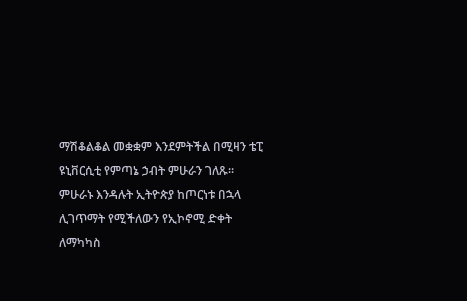ማሽቆልቆል መቋቋም እንደምትችል በሚዛን ቴፒ ዩኒቨርሲቲ የምጣኔ ኃብት ምሁራን ገለጹ።
ምሁራኑ እንዳሉት ኢትዮጵያ ከጦርነቱ በኋላ ሊገጥማት የሚችለውን የኢኮኖሚ ድቀት ለማካካስ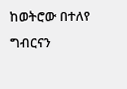ከወትሮው በተለየ ግብርናን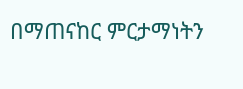በማጠናከር ምርታማነትን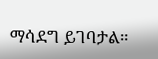ማሳደግ ይገባታል።